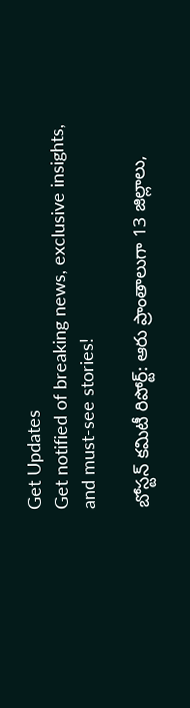Get Updates
Get notified of breaking news, exclusive insights, and must-see stories!

బోస్టన్ కమిటీ రిపోర్ట్: ఆరు ప్రాంతాలుగా 13 జిల్లాలు,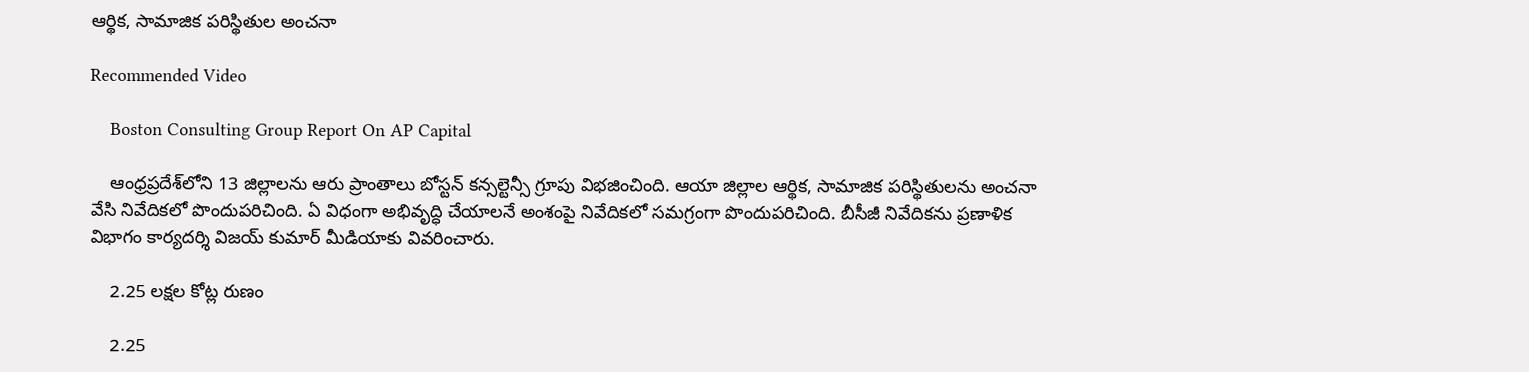ఆర్థిక, సామాజిక పరిస్థితుల అంచనా

Recommended Video

    Boston Consulting Group Report On AP Capital

    ఆంధ్రప్రదేశ్‌లోని 13 జిల్లాలను ఆరు ప్రాంతాలు బోస్టన్ కన్సల్టెన్సీ గ్రూపు విభజించింది. ఆయా జిల్లాల ఆర్థిక, సామాజిక పరిస్థితులను అంచనా వేసి నివేదికలో పొందుపరిచింది. ఏ విధంగా అభివృద్ధి చేయాలనే అంశంపై నివేదికలో సమగ్రంగా పొందుపరిచింది. బీసీజీ నివేదికను ప్రణాళిక విభాగం కార్యదర్శి విజయ్ కుమార్ మీడియాకు వివరించారు.

    2.25 లక్షల కోట్ల రుణం

    2.25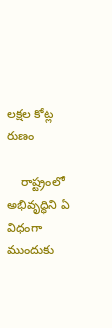లక్షల కోట్ల రుణం

    రాష్ట్రంలో అభివృద్ధిని ఏ విధంగా ముందుకు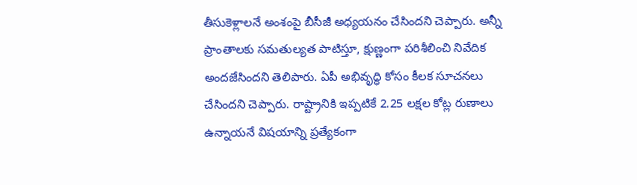తీసుకెళ్లాలనే అంశంపై బీసీజీ అధ్యయనం చేసిందని చెప్పారు. అన్నీ ప్రాంతాలకు సమతుల్యత పాటిస్తూ, క్షుణ్ణంగా పరిశీలించి నివేదిక అందజేసిందని తెలిపారు. ఏపీ అభివృద్ధి కోసం కీలక సూచనలు చేసిందని చెప్పారు. రాష్ట్రానికి ఇప్పటికే 2.25 లక్షల కోట్ల రుణాలు ఉన్నాయనే విషయాన్ని ప్రత్యేకంగా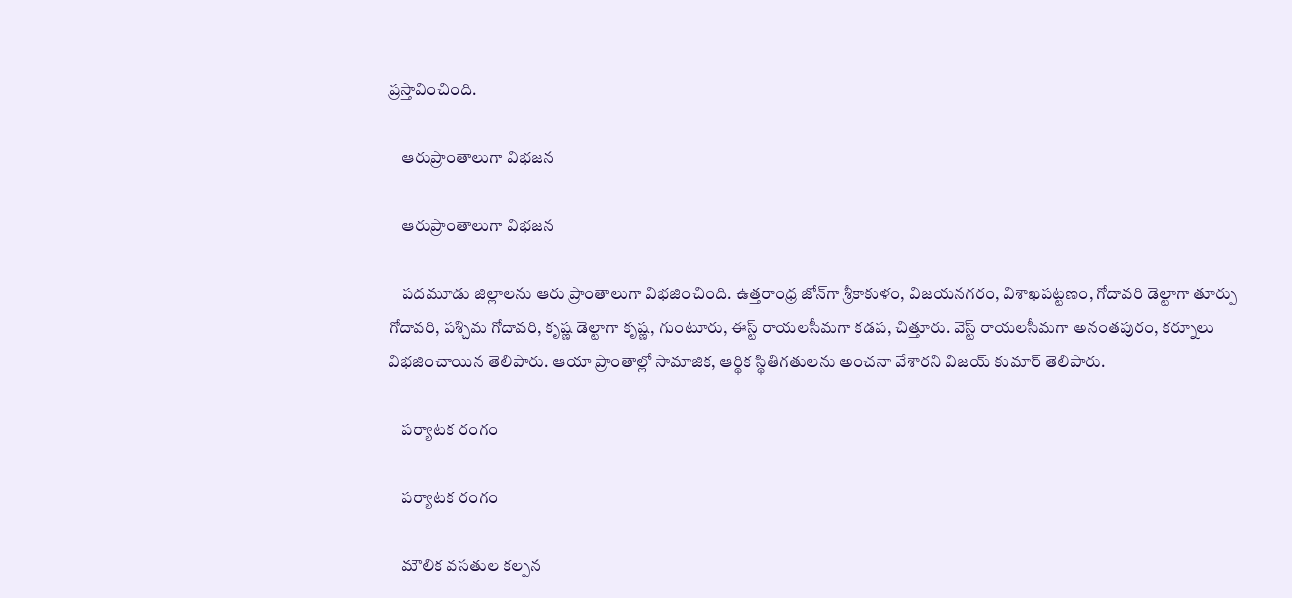ప్రస్తావించింది.

    ఆరుప్రాంతాలుగా విభజన

    ఆరుప్రాంతాలుగా విభజన

    పదమూడు జిల్లాలను ఆరు ప్రాంతాలుగా విభజించింది. ఉత్తరాంధ్ర జోన్‌‌గా శ్రీకాకుళం, విజయనగరం, విశాఖపట్టణం, గోదావరి డెల్టాగా తూర్పు గోదావరి, పశ్చిమ గోదావరి, కృష్ణ డెల్టాగా కృష్ణ, గుంటూరు, ఈస్ట్ రాయలసీమగా కడప, చిత్తూరు. వెస్ట్ రాయలసీమగా అనంతపురం, కర్నూలు విభజించాయిన తెలిపారు. ఆయా ప్రాంతాల్లో సామాజిక, ఆర్థిక స్థితిగతులను అంచనా వేశారని విజయ్ కుమార్ తెలిపారు.

    పర్యాటక రంగం

    పర్యాటక రంగం

    మౌలిక వసతుల కల్పన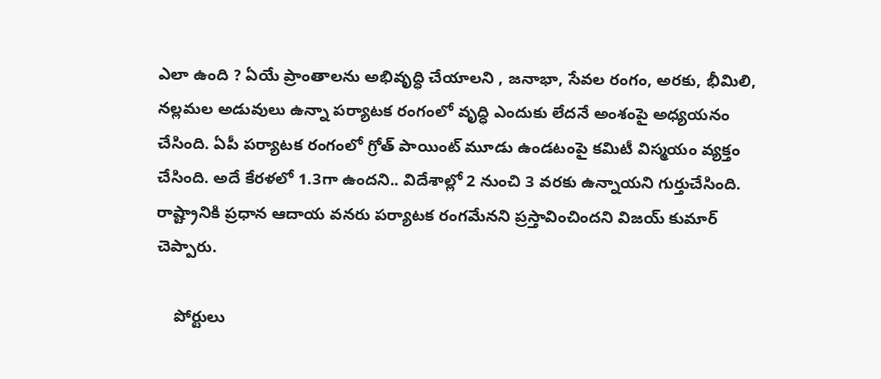ఎలా ఉంది ? ఏయే ప్రాంతాలను అభివృద్ధి చేయాలని , జనాభా, సేవల రంగం, అరకు, భీమిలి, నల్లమల అడువులు ఉన్నా పర్యాటక రంగంలో వృద్ధి ఎందుకు లేదనే అంశంపై అధ్యయనం చేసింది. ఏపీ పర్యాటక రంగంలో గ్రోత్ పాయింట్ మూడు ఉండటంపై కమిటీ విస్మయం వ్యక్తం చేసింది. అదే కేరళలో 1.3గా ఉందని.. విదేశాల్లో 2 నుంచి 3 వరకు ఉన్నాయని గుర్తుచేసింది. రాష్ట్రానికి ప్రధాన ఆదాయ వనరు పర్యాటక రంగమేనని ప్రస్తావించిందని విజయ్ కుమార్ చెప్పారు.

    పోర్టులు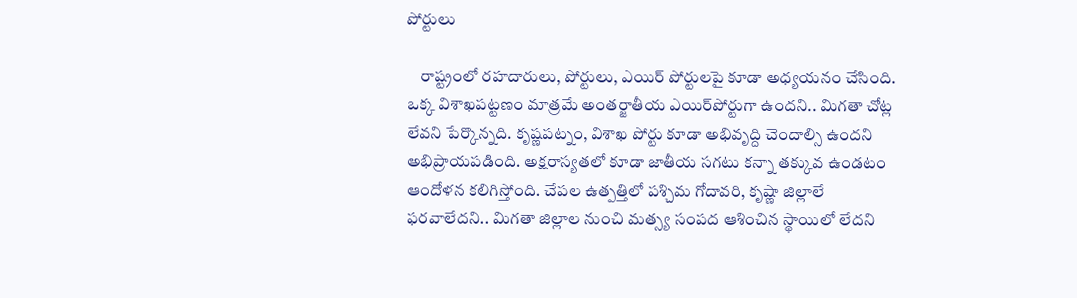పోర్టులు

    రాష్ట్రంలో రహదారులు, పోర్టులు, ఎయిర్ పోర్టులపై కూడా అధ్యయనం చేసింది. ఒక్క విశాఖపట్టణం మాత్రమే అంతర్జాతీయ ఎయిర్‌పోర్టుగా ఉందని.. మిగతా చోట్ల లేవని పేర్కొన్నది. కృష్ణపట్నం, విశాఖ పోర్టు కూడా అభివృద్ది చెందాల్సి ఉందని అభిప్రాయపడింది. అక్షరాస్యతలో కూడా జాతీయ సగటు కన్నా తక్కువ ఉండటం ఆందోళన కలిగిస్తోంది. చేపల ఉత్పత్తిలో పశ్చిమ గోదావరి, కృష్ణా జిల్లాలే ఫరవాలేదని.. మిగతా జిల్లాల నుంచి మత్స్య సంపద ఆశించిన స్థాయిలో లేదని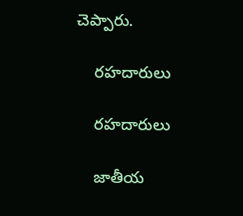చెప్పారు.

    రహదారులు

    రహదారులు

    జాతీయ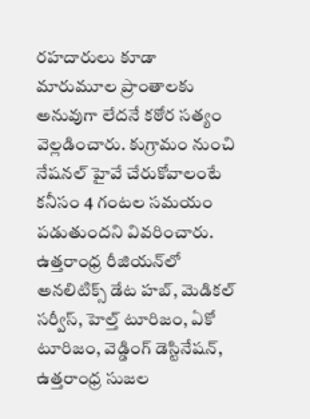రహదారులు కూడా మారుమూల ప్రాంతాలకు అనువుగా లేదనే కఠోర సత్యం వెల్లడించారు. కుగ్రామం నుంచి నేషనల్ హైవే చేరుకోవాలంటే కనీసం 4 గంటల సమయం పడుతుందని వివరించారు. ఉత్తరాంధ్ర రీజియన్‌లో అనలిటిక్స్ డేట హబ్, మెడికల్ సర్వీస్, హెల్త్ టూరిజం, ఏకో టూరిజం, వెడ్డింగ్ డెస్టినేషన్, ఉత్తరాంధ్ర సుజల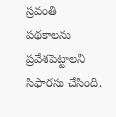స్రవంతి పథకాలను ప్రవేశపెట్టాలని సిఫారసు చేసింది.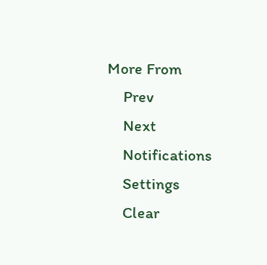More From
    Prev
    Next
    Notifications
    Settings
    Clear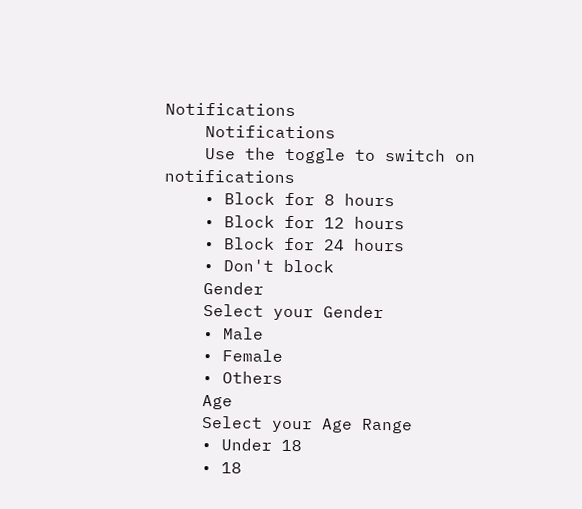Notifications
    Notifications
    Use the toggle to switch on notifications
    • Block for 8 hours
    • Block for 12 hours
    • Block for 24 hours
    • Don't block
    Gender
    Select your Gender
    • Male
    • Female
    • Others
    Age
    Select your Age Range
    • Under 18
    • 18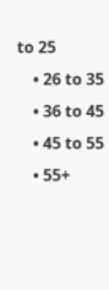to 25
    • 26 to 35
    • 36 to 45
    • 45 to 55
    • 55+